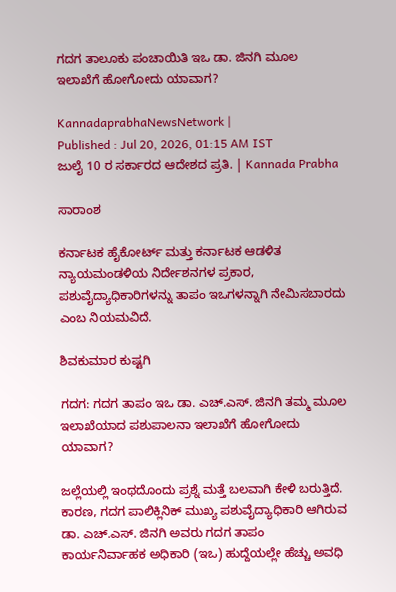ಗದಗ ತಾಲೂಕು ಪಂಚಾಯಿತಿ ಇಒ ಡಾ. ಜಿನಗಿ ಮೂಲ ಇಲಾಖೆಗೆ ಹೋಗೋದು ಯಾವಾಗ?

KannadaprabhaNewsNetwork |
Published : Jul 20, 2026, 01:15 AM IST
ಜುಲೈ 10 ರ ಸರ್ಕಾರದ ಆದೇಶದ ಪ್ರತಿ. | Kannada Prabha

ಸಾರಾಂಶ

ಕರ್ನಾಟಕ ಹೈಕೋರ್ಟ್ ಮತ್ತು ಕರ್ನಾಟಕ ಆಡಳಿತ ನ್ಯಾಯಮಂಡಳಿಯ ನಿರ್ದೇಶನಗಳ ಪ್ರಕಾರ, ಪಶುವೈದ್ಯಾಧಿಕಾರಿಗಳನ್ನು ತಾಪಂ ಇಒಗಳನ್ನಾಗಿ ನೇಮಿಸಬಾರದು ಎಂಬ ನಿಯಮವಿದೆ.

ಶಿವಕುಮಾರ ಕುಷ್ಟಗಿ

ಗದಗ: ಗದಗ ತಾಪಂ ಇಒ ಡಾ. ಎಚ್.ಎಸ್. ಜಿನಗಿ ತಮ್ಮ ಮೂಲ ಇಲಾಖೆಯಾದ ಪಶುಪಾಲನಾ ಇಲಾಖೆಗೆ ಹೋಗೋದು ಯಾವಾಗ?

ಜಲ್ಲೆಯಲ್ಲಿ ಇಂಥದೊಂದು ಪ್ರಶ್ನೆ ಮತ್ತೆ ಬಲವಾಗಿ ಕೇಳಿ ಬರುತ್ತಿದೆ. ಕಾರಣ, ಗದಗ ಪಾಲಿಕ್ಲಿನಿಕ್‌ ಮುಖ್ಯ ಪಶುವೈದ್ಯಾಧಿಕಾರಿ ಆಗಿರುವ ಡಾ. ಎಚ್.ಎಸ್. ಜಿನಗಿ ಅವರು ಗದಗ ತಾಪಂ ಕಾರ್ಯನಿರ್ವಾಹಕ ಅಧಿಕಾರಿ (ಇಒ) ಹುದ್ದೆಯಲ್ಲೇ ಹೆಚ್ಚು ಅವಧಿ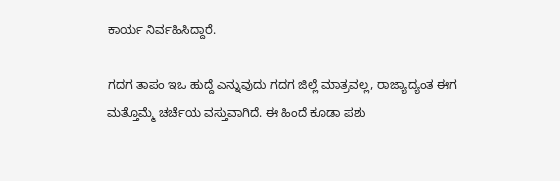ಕಾರ್ಯ ನಿರ್ವಹಿಸಿದ್ದಾರೆ.

ಗದಗ ತಾಪಂ ಇಒ ಹುದ್ದೆ ಎನ್ನುವುದು ಗದಗ ಜಿಲ್ಲೆ ಮಾತ್ರವಲ್ಲ, ರಾಜ್ಯಾದ್ಯಂತ ಈಗ ಮತ್ತೊಮ್ಮೆ ಚರ್ಚೆಯ ವಸ್ತುವಾಗಿದೆ. ಈ ಹಿಂದೆ ಕೂಡಾ ಪಶು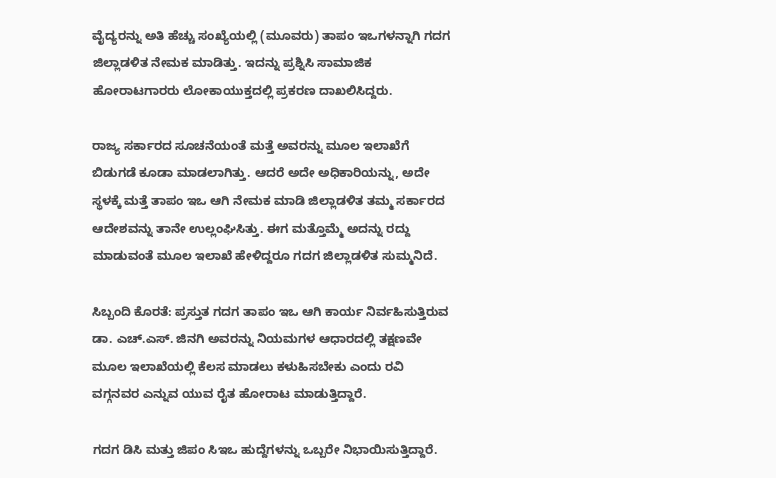ವೈದ್ಯರನ್ನು ಅತಿ ಹೆಚ್ಚು ಸಂಖ್ಯೆಯಲ್ಲಿ (ಮೂವರು) ತಾಪಂ ಇಒಗಳನ್ನಾಗಿ ಗದಗ ಜಿಲ್ಲಾಡಳಿತ ನೇಮಕ ಮಾಡಿತ್ತು. ಇದನ್ನು ಪ್ರಶ್ನಿಸಿ ಸಾಮಾಜಿಕ ಹೋರಾಟಗಾರರು ಲೋಕಾಯುಕ್ತದಲ್ಲಿ ಪ್ರಕರಣ ದಾಖಲಿಸಿದ್ದರು.

ರಾಜ್ಯ ಸರ್ಕಾರದ ಸೂಚನೆಯಂತೆ ಮತ್ತೆ ಅವರನ್ನು ಮೂಲ ಇಲಾಖೆಗೆ ಬಿಡುಗಡೆ ಕೂಡಾ ಮಾಡಲಾಗಿತ್ತು. ಆದರೆ ಅದೇ ಅಧಿಕಾರಿಯನ್ನು, ಅದೇ ಸ್ಥಳಕ್ಕೆ ಮತ್ತೆ ತಾಪಂ ಇಒ ಆಗಿ ನೇಮಕ ಮಾಡಿ ಜಿಲ್ಲಾಡಳಿತ ತಮ್ಮ ಸರ್ಕಾರದ ಆದೇಶವನ್ನು ತಾನೇ ಉಲ್ಲಂಘಿಸಿತ್ತು. ಈಗ ಮತ್ತೊಮ್ಮೆ ಅದನ್ನು ರದ್ದು ಮಾಡುವಂತೆ ಮೂಲ ಇಲಾಖೆ ಹೇಳಿದ್ದರೂ ಗದಗ ಜಿಲ್ಲಾಡಳಿತ ಸುಮ್ಮನಿದೆ.

ಸಿಬ್ಬಂದಿ ಕೊರತೆ: ಪ್ರಸ್ತುತ ಗದಗ ತಾಪಂ ಇಒ ಆಗಿ ಕಾರ್ಯ ನಿರ್ವಹಿಸುತ್ತಿರುವ ಡಾ. ಎಚ್.ಎಸ್. ಜಿನಗಿ ಅವರನ್ನು ನಿಯಮಗಳ ಆಧಾರದಲ್ಲಿ ತಕ್ಷಣವೇ ಮೂಲ ಇಲಾಖೆಯಲ್ಲಿ ಕೆಲಸ ಮಾಡಲು ಕಳುಹಿಸಬೇಕು ಎಂದು ರವಿ ವಗ್ಗನವರ ಎನ್ನುವ ಯುವ ರೈತ ಹೋರಾಟ ಮಾಡುತ್ತಿದ್ದಾರೆ.

ಗದಗ ಡಿಸಿ ಮತ್ತು ಜಿಪಂ ಸಿಇಒ ಹುದ್ದೆಗಳನ್ನು ಒಬ್ಬರೇ ನಿಭಾಯಿಸುತ್ತಿದ್ದಾರೆ.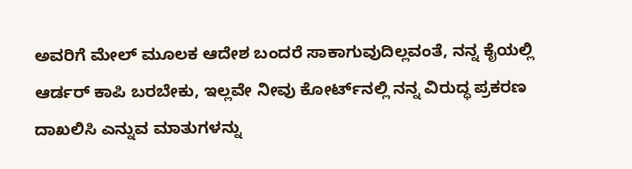ಅವರಿಗೆ ಮೇಲ್‌ ಮೂಲಕ ಆದೇಶ ಬಂದರೆ ಸಾಕಾಗುವುದಿಲ್ಲವಂತೆ, ನನ್ನ ಕೈಯಲ್ಲಿ ಆರ್ಡರ್ ಕಾಪಿ ಬರಬೇಕು, ಇಲ್ಲವೇ ನೀವು ಕೋರ್ಟ್‌ನಲ್ಲಿ ನನ್ನ ವಿರುದ್ಧ ಪ್ರಕರಣ ದಾಖಲಿಸಿ ಎನ್ನುವ ಮಾತುಗಳನ್ನು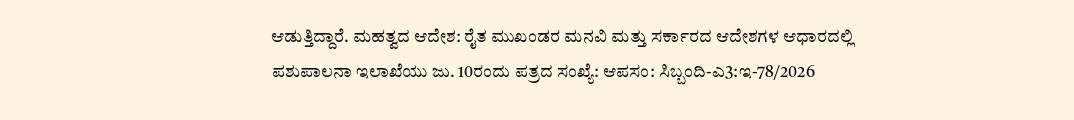ಆಡುತ್ತಿದ್ದಾರೆ. ಮಹತ್ವದ ಆದೇಶ: ರೈತ ಮುಖಂಡರ ಮನವಿ ಮತ್ತು ಸರ್ಕಾರದ ಆದೇಶಗಳ ಆಧಾರದಲ್ಲಿ ಪಶುಪಾಲನಾ ಇಲಾಖೆಯು ಜು. 10ರಂದು ಪತ್ರದ ಸಂಖ್ಯೆ: ಆಪಸಂ: ಸಿಬ್ಬಂದಿ-ಎ3:ಇ-78/2026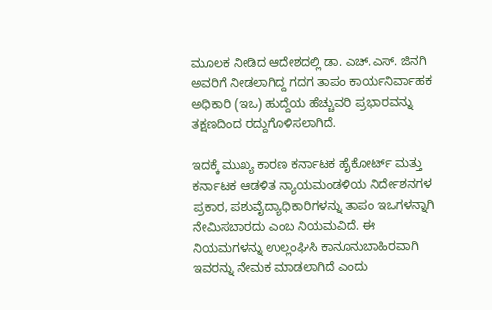ಮೂಲಕ ನೀಡಿದ ಆದೇಶದಲ್ಲಿ ಡಾ. ಎಚ್.ಎಸ್. ಜಿನಗಿ ಅವರಿಗೆ ನೀಡಲಾಗಿದ್ದ ಗದಗ ತಾಪಂ ಕಾರ್ಯನಿರ್ವಾಹಕ ಅಧಿಕಾರಿ (ಇಒ) ಹುದ್ದೆಯ ಹೆಚ್ಚುವರಿ ಪ್ರಭಾರವನ್ನು ತಕ್ಷಣದಿಂದ ರದ್ದುಗೊಳಿಸಲಾಗಿದೆ.

ಇದಕ್ಕೆ ಮುಖ್ಯ ಕಾರಣ ಕರ್ನಾಟಕ ಹೈಕೋರ್ಟ್ ಮತ್ತು ಕರ್ನಾಟಕ ಆಡಳಿತ ನ್ಯಾಯಮಂಡಳಿಯ ನಿರ್ದೇಶನಗಳ ಪ್ರಕಾರ, ಪಶುವೈದ್ಯಾಧಿಕಾರಿಗಳನ್ನು ತಾಪಂ ಇಒಗಳನ್ನಾಗಿ ನೇಮಿಸಬಾರದು ಎಂಬ ನಿಯಮವಿದೆ. ಈ ನಿಯಮಗಳನ್ನು ಉಲ್ಲಂಘಿಸಿ ಕಾನೂನುಬಾಹಿರವಾಗಿ ಇವರನ್ನು ನೇಮಕ ಮಾಡಲಾಗಿದೆ ಎಂದು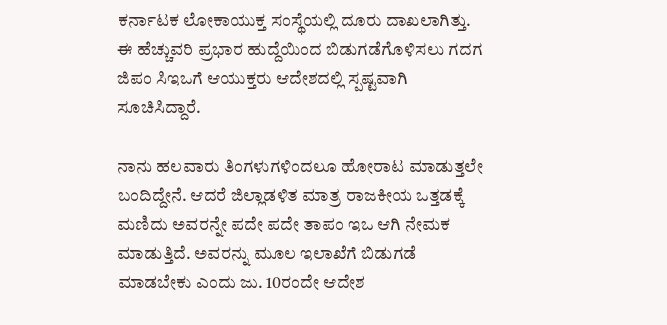ಕರ್ನಾಟಕ ಲೋಕಾಯುಕ್ತ ಸಂಸ್ಥೆಯಲ್ಲಿ ದೂರು ದಾಖಲಾಗಿತ್ತು. ಈ ಹೆಚ್ಚುವರಿ ಪ್ರಭಾರ ಹುದ್ದೆಯಿಂದ ಬಿಡುಗಡೆಗೊಳಿಸಲು ಗದಗ ಜಿಪಂ ಸಿಇಒಗೆ ಆಯುಕ್ತರು ಆದೇಶದಲ್ಲಿ ಸ್ಪಷ್ಟವಾಗಿ ಸೂಚಿಸಿದ್ದಾರೆ.

ನಾನು ಹಲವಾರು ತಿಂಗಳುಗಳಿಂದಲೂ ಹೋರಾಟ ಮಾಡುತ್ತಲೇ ಬಂದಿದ್ದೇನೆ. ಆದರೆ ಜಿಲ್ಲಾಡಳಿತ ಮಾತ್ರ ರಾಜಕೀಯ ಒತ್ತಡಕ್ಕೆ ಮಣಿದು ಅವರನ್ನೇ ಪದೇ ಪದೇ ತಾಪಂ ಇಒ ಆಗಿ ನೇಮಕ ಮಾಡುತ್ತಿದೆ. ಅವರನ್ನು ಮೂಲ ಇಲಾಖೆಗೆ ಬಿಡುಗಡೆ ಮಾಡಬೇಕು ಎಂದು ಜು. 10ರಂದೇ ಆದೇಶ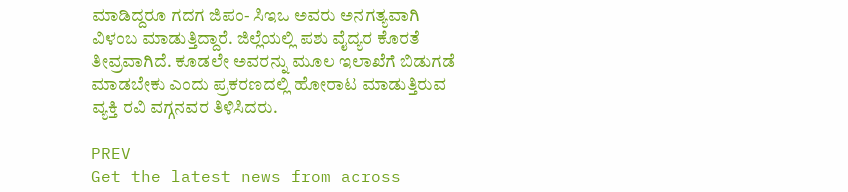ಮಾಡಿದ್ದರೂ ಗದಗ ಜಿಪಂ- ಸಿಇಒ ಅವರು ಅನಗತ್ಯವಾಗಿ ವಿಳಂಬ ಮಾಡುತ್ತಿದ್ದಾರೆ. ಜಿಲ್ಲೆಯಲ್ಲಿ ಪಶು ವೈದ್ಯರ ಕೊರತೆ ತೀವ್ರವಾಗಿದೆ. ಕೂಡಲೇ ಅವರನ್ನು ಮೂಲ ಇಲಾಖೆಗೆ ಬಿಡುಗಡೆ ಮಾಡಬೇಕು ಎಂದು ಪ್ರಕರಣದಲ್ಲಿ ಹೋರಾಟ ಮಾಡುತ್ತಿರುವ ವ್ಯಕ್ತಿ ರವಿ ವಗ್ಗನವರ ತಿಳಿಸಿದರು.

PREV
Get the latest news from across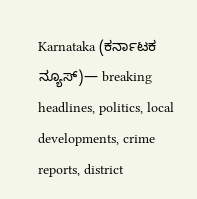Karnataka (ಕರ್ನಾಟಕ ನ್ಯೂಸ್)— breaking headlines, politics, local developments, crime reports, district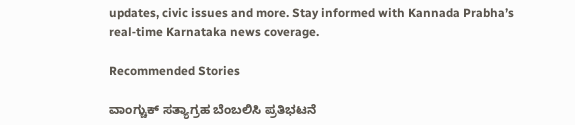updates, civic issues and more. Stay informed with Kannada Prabha’s real‑time Karnataka news coverage.

Recommended Stories

ವಾಂಗ್ಚುಕ್ ಸತ್ಯಾಗ್ರಹ ಬೆಂಬಲಿಸಿ ಪ್ರತಿಭಟನೆ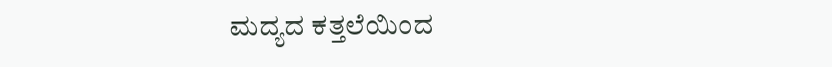ಮದ್ಯದ ಕತ್ತಲೆಯಿಂದ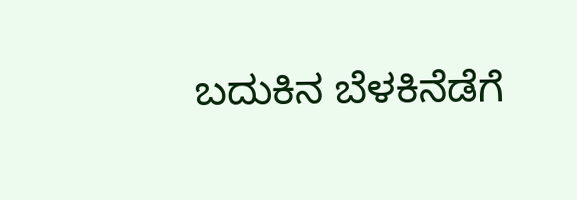ಬದುಕಿನ ಬೆಳಕಿನೆಡೆಗೆ